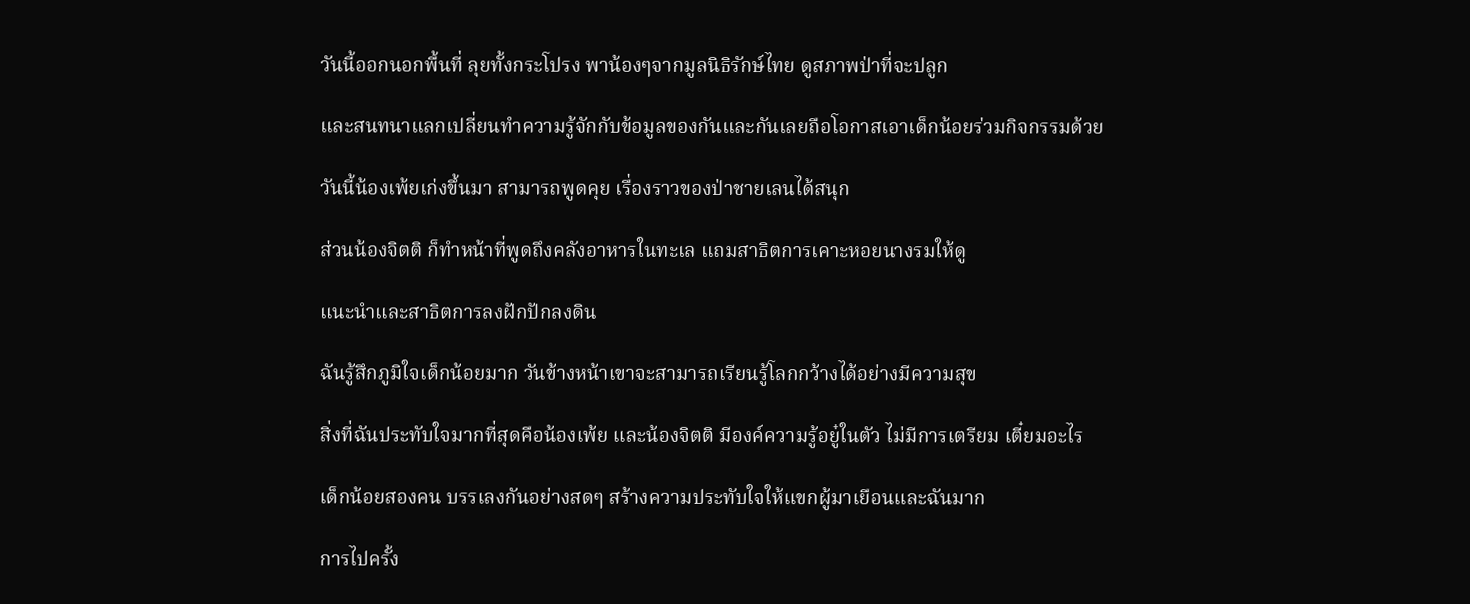วันนี้ออกนอกพื้นที่ ลุยทั้งกระโปรง พาน้องๆจากมูลนิธิรักษ์ไทย ดูสภาพป่าที่จะปลูก

และสนทนาแลกเปลี่ยนทำความรู้จักกับข้อมูลของกันและกันเลยถือโอกาสเอาเด็กน้อยร่วมกิจกรรมด้วย

วันนี้น้องเพ้ยเก่งขึ้นมา สามารถพูดคุย เรื่องราวของป่าชายเลนได้สนุก

ส่วนน้องจิตติ ก็ทำหน้าที่พูดถึงคลังอาหารในทะเล แถมสาธิตการเคาะหอยนางรมให้ดู

แนะนำและสาธิตการลงฝักปักลงดิน

ฉันรู้สึกภูมิใจเด็กน้อยมาก วันข้างหน้าเขาจะสามารถเรียนรู้โลกกว้างได้อย่างมีความสุข

สิ่งที่ฉันประทับใจมากที่สุดคือน้องเพ้ย และน้องจิตติ มีองค์ความรู้อยู๋ในตัว ไม่มีการเตรียม เตี๋ยมอะไร

เด็กน้อยสองคน บรรเลงกันอย่างสดๆ สร้างความประทับใจให้แขกผู้มาเยือนและฉันมาก

การไปครั้ง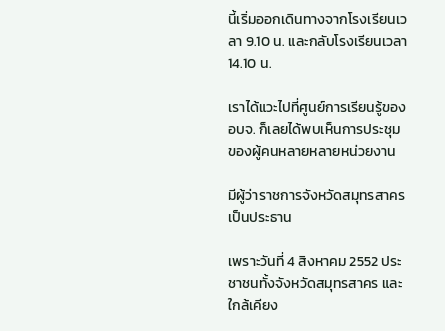นี้เริ่มออกเดินทางจากโรงเรียนเวลา 9.10 น. และกลับโรงเรียนเวลา 14.10 น.

เราได้แวะไปที่ศูนย์การเรียนรู้ของอบจ. ก็เลยได้พบเห็นการประชุมของผู้คนหลายหลายหน่วยงาน

มีผู้ว่าราชการจังหวัดสมุทรสาครเป็นประธาน

เพราะวันที่ 4 สิงหาคม 2552 ประชาชนทั้งจังหวัดสมุทรสาคร และใกล้เคียง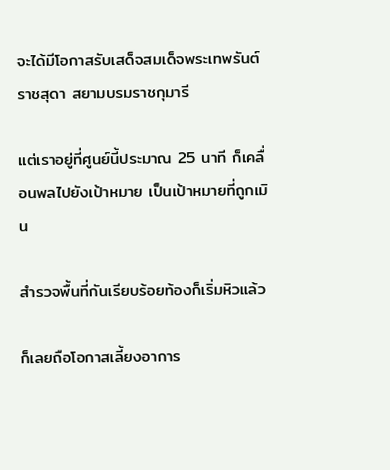จะได้มีโอกาสรับเสด็จสมเด็จพระเทพรันต์ราชสุดา สยามบรมราชกุมารี

แต่เราอยู่ที่ศูนย์นี้ประมาณ 25 นาที ก็เคลื่อนพลไปยังเป้าหมาย เป็นเป้าหมายที่ถูกเมิน

สำรวจพื้นที่กันเรียบร้อยท้องก็เริ่มหิวแล้ว

ก็เลยถือโอกาสเลี้ยงอาการ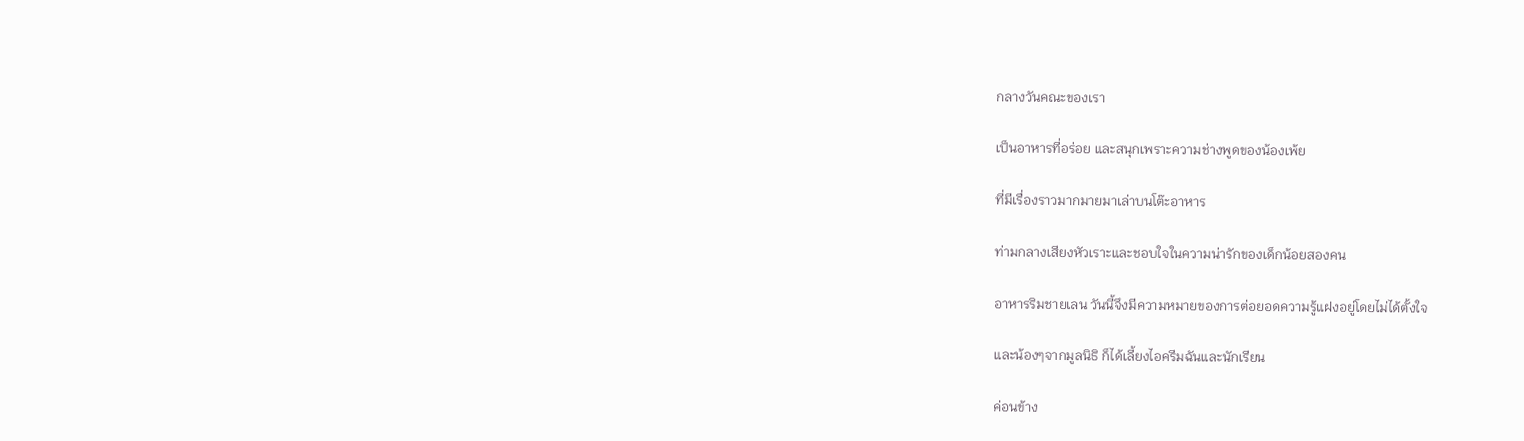กลางวันคณะของเรา

เป็นอาหารที่อร่อย และสนุกเพราะความช่างพูดของน้องเพ้ย

ที่มีเรื่องราวมากมายมาเล่าบนโต๊ะอาหาร

ท่ามกลางเสียงหัวเราะและชอบใจในความน่ารักของเด็กน้อยสองคน

อาหารริมชายเลน วันนี้จึงมีความหมายของการต่อยอดความรู้แฝงอยู่โดยไม่ได้ตั้งใจ

และน้องๆจากมูลนิธิ ก็ได้เลี้ยงไอครีมฉันและนักเรียน

ค่อนข้าง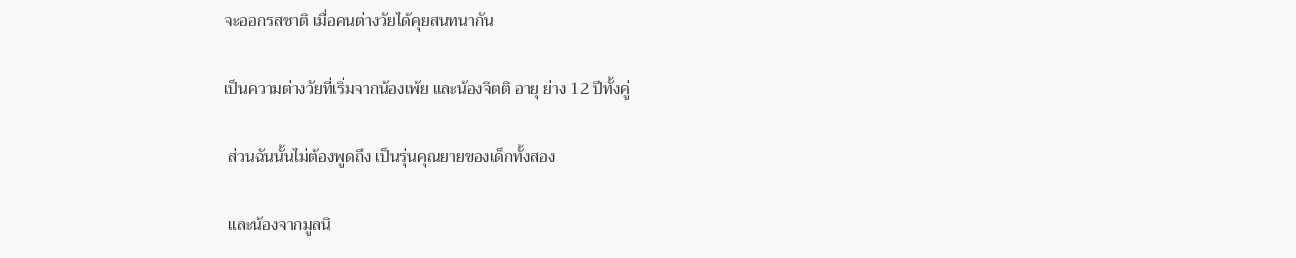จะออกรสชาติ เมื่อคนต่างวัยได้คุยสนทนากัน

เป็นความต่างวัยที่เริ่มจากน้องเพ้ย และน้องจิตติ อายุ ย่าง 12 ปีทั้งคู่

 ส่วนฉันนั้นไม่ต้องพูดถึง เป็นรุ่นคุณยายของเด็กทั้งสอง

 และน้องจากมูลนิ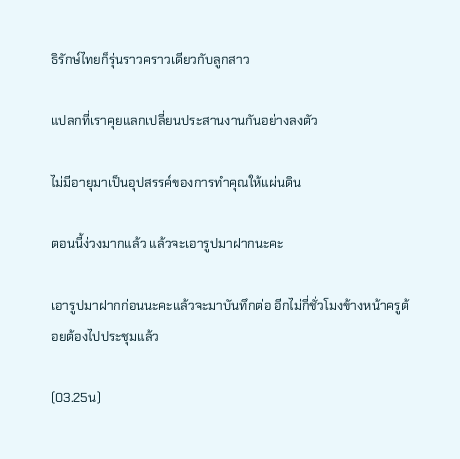ธิรักษ์ไทยก็รุ่นราวคราวเดียวกับลูกสาว

แปลกที่เราคุยแลกเปลี่ยนประสานงานกันอย่างลงตัว

ไม่มีอายุมาเป็นอุปสรรค์ของการทำคุณให้แผ่นดิน

ตอนนี้ง่วงมากแล้ว แล้วจะเอารูปมาฝากนะคะ

เอารูปมาฝากก่อนนะคะแล้วจะมาบันทึกต่อ อีกไม่กี่ชั่วโมงข้างหน้าครูต้อยต้องไปประชุมแล้ว

(03.25น)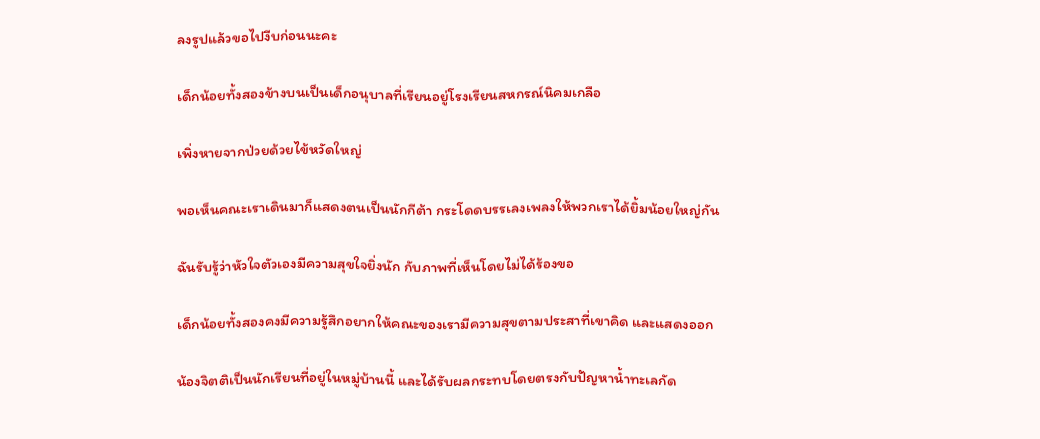ลงรูปแล้วขอไปงีบก่อนนะคะ

เด็กน้อยทั้งสองข้างบนเป็นเด็กอนุบาลที่เรียนอยู่โรงเรียนสหกรณ์นิคมเกลือ

เพิ่งหายจากป่วยด้วยไข้หวัดใหญ่

พอเห็นคณะเราเดินมาก็แสดงตนเป็นนักกีต้า กระโดดบรรเลงเพลงให้พวกเราได้ยิ้มน้อยใหญ่กัน

ฉันรับรู้ว่าหัวใจตัวเองมีความสุขใจยิ่งนัก กับภาพที่เห็นโดยไม่ได้ร้องขอ

เด็กน้อยทั้งสองคงมีความรู้สึกอยากให้คณะของเรามีความสุขตามประสาที่เขาคิด และแสดงออก

น้องจิตติเป็นนักเรียนที่อยู่ในหมู่บ้านนี้ และได้รับผลกระทบโดยตรงกับปัญหาน้ำทะเลกัด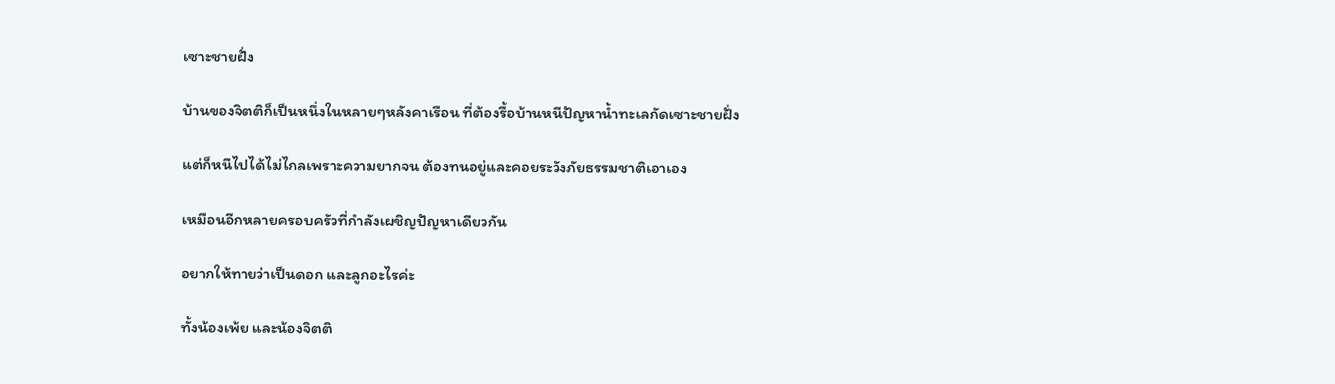เซาะชายฝั่ง

บ้านของจิตติก็เป็นหนึ่งในหลายๆหลังคาเรือน ที่ต้องรื้อบ้านหนีปัญหาน้ำทะเลกัดเซาะชายฝั่ง

แต่ก็หนีไปได้ไม่ไกลเพราะความยากจน ต้องทนอยู่และคอยระวังภัยธรรมชาติเอาเอง

เหมือนอีกหลายครอบครัวที่กำลังเผชิญปัญหาเดียวกัน

อยากให้ทายว่าเป็นดอก และลูกอะไรค่ะ

ทั้งน้องเพ้ย และน้องจิตติ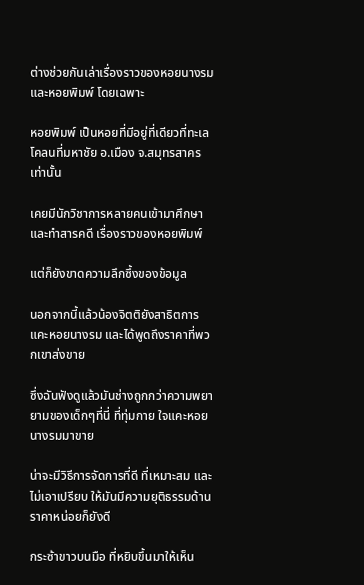ต่างช่วยกันเล่าเรื่องราวของหอยนางรม และหอยพิมพ์ โดยเฉพาะ

หอยพิมพ์ เป็นหอยที่มีอยู่ที่เดียวที่ทะเลโคลนที่มหาชัย อ.เมือง จ.สมุทรสาครเท่านั้น

เคยมีนักวิชาการหลายคนเข้ามาศึกษา และทำสารคดี เรื่องราวของหอยพิมพ์

แต่ก็ยังขาดความลึกซึ้งของข้อมูล

นอกจากนี้แล้วน้องจิตติยังสาธิตการแคะหอยนางรม และได้พูดถึงราคาที่พวกเขาส่งขาย

ซึ่งฉันฟังดูแล้วมันช่างถูกกว่าความพยายามของเด็กๆที่นี่ ที่ทุ่มกาย ใจแคะหอยนางรมมาขาย

น่าจะมีวิธีการจัดการที่ดี ที่เหมาะสม และไม่เอาเปรียบ ให้มันมีความยุติธรรมด้านราคาหน่อยก็ยังดี

กระซ้าขาวบนมือ ที่หยิบขึ้นมาให้เห็น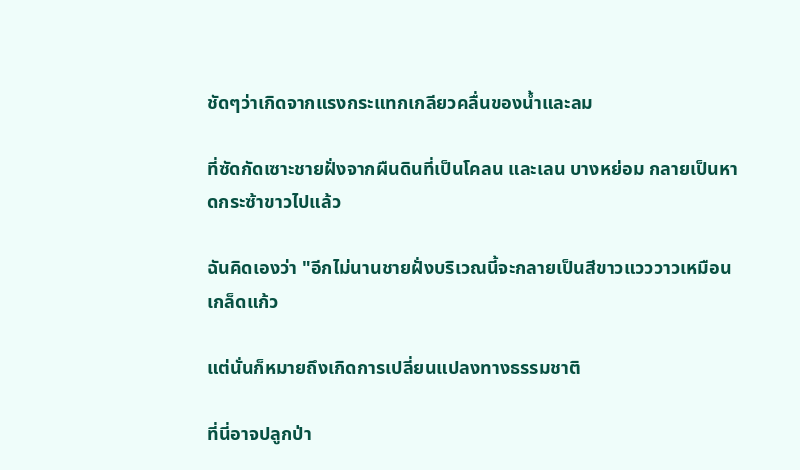ชัดๆว่าเกิดจากแรงกระแทกเกลียวคลื่นของน้ำและลม

ที่ซัดกัดเซาะชายฝั่งจากผืนดินที่เป็นโคลน และเลน บางหย่อม กลายเป็นหาดกระซ้าขาวไปแล้ว

ฉันคิดเองว่า "อีกไม่นานชายฝั่งบริเวณนี้จะกลายเป็นสีขาวแวววาวเหมือนเกล็ดแก้ว

แต่นั่นก็หมายถึงเกิดการเปลี่ยนแปลงทางธรรมชาติ

ที่นี่อาจปลูกป่า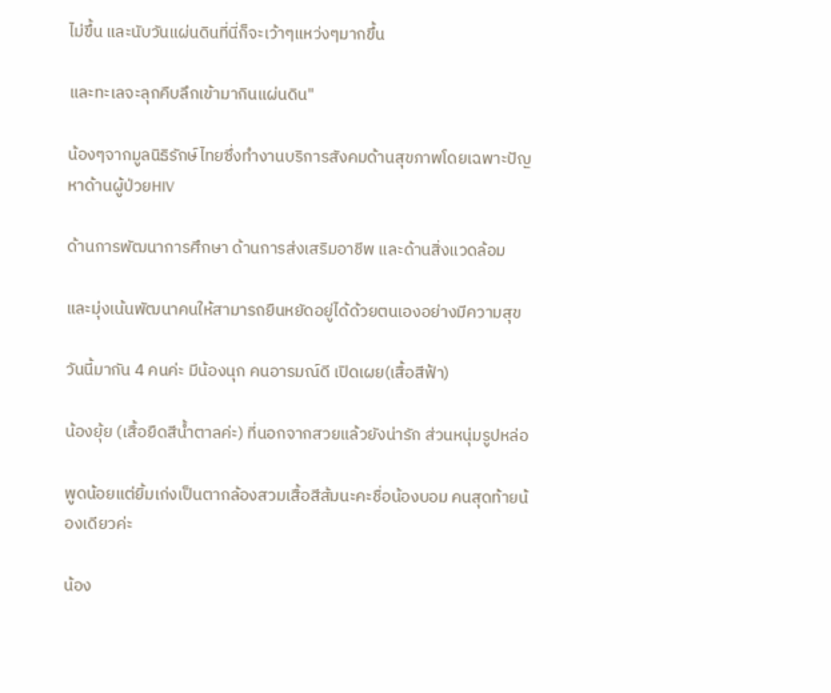ไม่ขึ้น และนับวันแผ่นดินที่นี่ก็จะเว้าๆแหว่งๆมากขึ้น

และทะเลจะลุกคืบลึกเข้ามากินแผ่นดิน"

น้องๆจากมูลนิธิรักษ์ไทยซึ่งทำงานบริการสังคมด้านสุขภาพโดยเฉพาะปัญหาด้านผู้ป่วยHIV

ด้านการพัฒนาการศึกษา ด้านการส่งเสริมอาชีพ และด้านสิ่งแวดล้อม

และมุ่งเน้นพัฒนาคนให้สามารถยืนหยัดอยู่ได้ด้วยตนเองอย่างมีความสุข

วันนี้มากัน 4 คนค่ะ มีน้องนุก คนอารมณ์ดี เปิดเผย(เสื้อสีฟ้า)

น้องยุ้ย (เสื้อยืดสีน้ำตาลค่ะ) ที่นอกจากสวยแล้วยังน่ารัก ส่วนหนุ่มรูปหล่อ

พูดน้อยแต่ยิ้มเก่งเป็นตากล้องสวมเสื้อสีส้มนะคะชื่อน้องบอม คนสุดท้ายน้องเดียวค่ะ

น้อง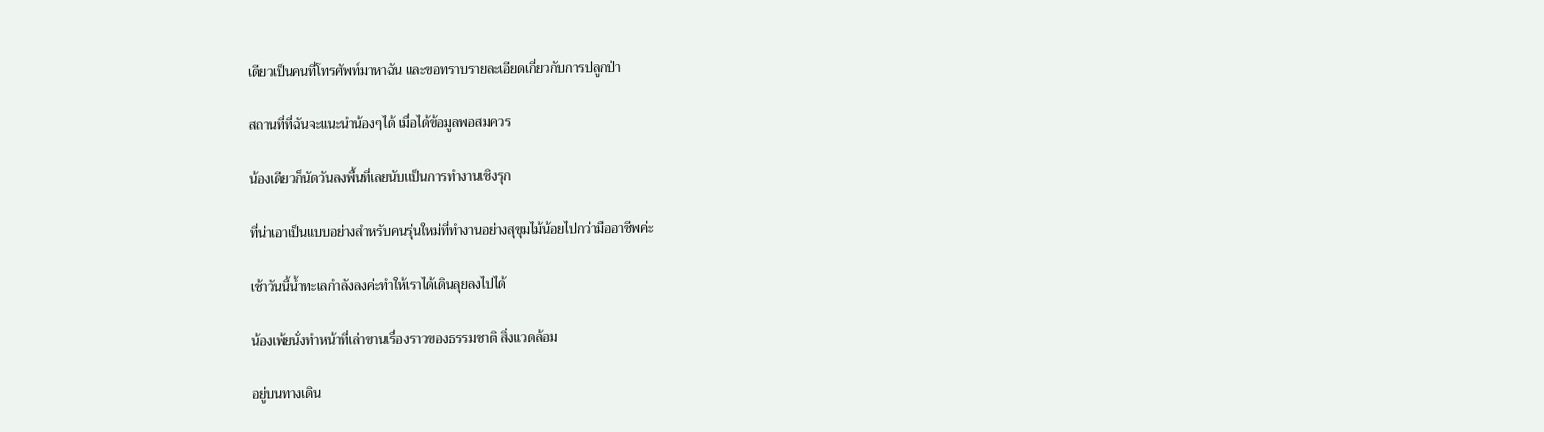เดียวเป็นคนที่โทรศัพท์มาหาฉัน และขอทราบรายละเอียดเกี่ยวกับการปลูกป่า

สถานที่ที่ฉันจะแนะนำน้องๆได้ เมื่อได้ข้อมูลพอสมควร

น้องเดียวก็นัดวันลงพื้นที่เลยนับเเป็นการทำงานเชิงรุก

ที่น่าเอาเป็นแบบอย่างสำหรับคนรุ่นใหม่ที่ทำงานอย่างสุขุมไม้น้อยไปกว่ามืออาชีพค่ะ

เช้าวันนี้น้ำทะเลกำลังลงค่ะทำให้เราได้เดินลุยลงไปได้

น้องเพ้ยนั่งทำหน้าที่เล่าขานเรื่องราวของธรรมชาติ สิ่งแวดล้อม

อยู่บนทางเดิน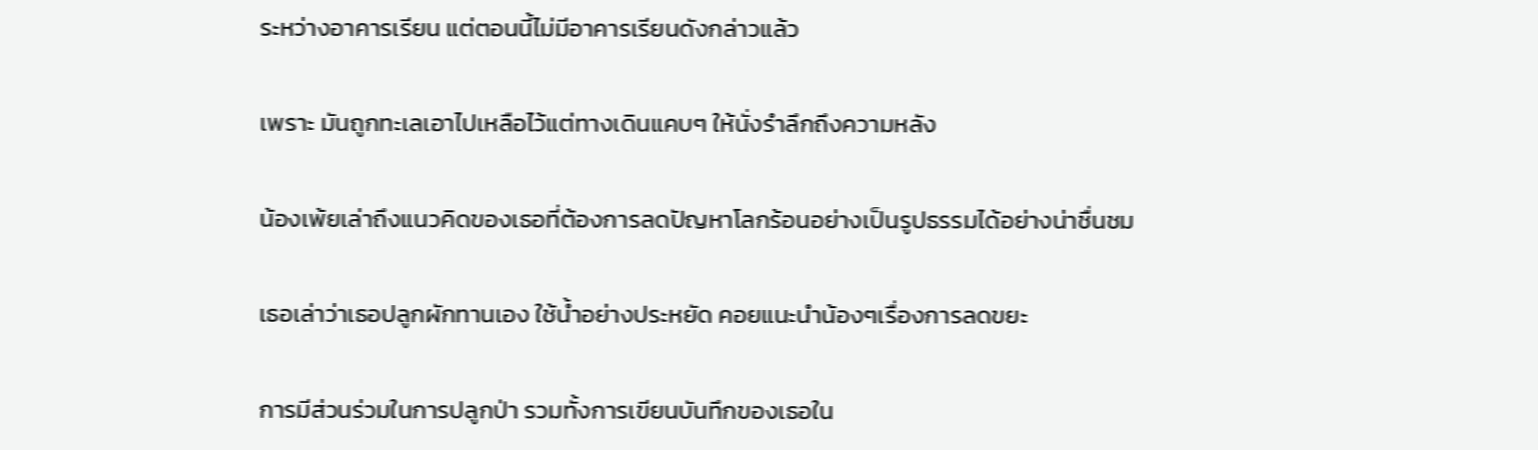ระหว่างอาคารเรียน แต่ตอนนี้ไม่มีอาคารเรียนดังกล่าวแล้ว

เพราะ มันถูกทะเลเอาไปเหลือไว้แต่ทางเดินแคบๆ ให้นั่งรำลึกถึงความหลัง

น้องเพ้ยเล่าถึงแนวคิดของเธอที่ต้องการลดปัญหาโลกร้อนอย่างเป็นรูปธรรมได้อย่างน่าชื่นชม

เธอเล่าว่าเธอปลูกผักทานเอง ใช้น้ำอย่างประหยัด คอยแนะนำน้องๆเรื่องการลดขยะ

การมีส่วนร่วมในการปลูกป่า รวมทั้งการเขียนบันทึกของเธอใน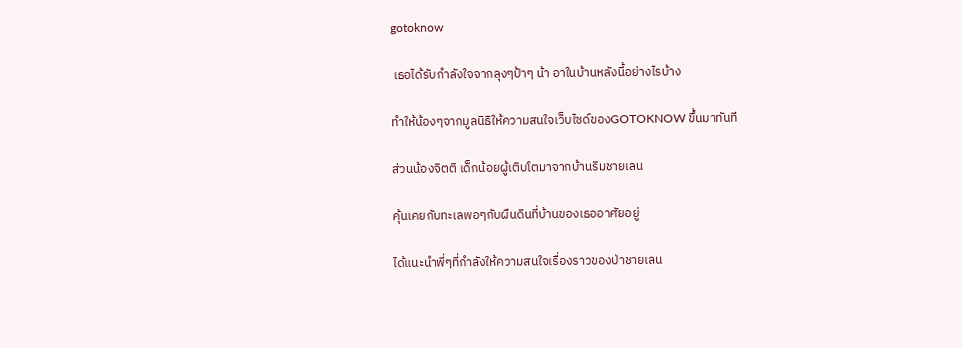gotoknow

 เธอได้รับกำลังใจจากลุงๆป้าๆ น้า อาในบ้านหลังนี้อย่างไรบ้าง

ทำให้น้องๆจากมูลนิธิให้ความสนใจเว็บไซด์ของGOTOKNOW ขึ้นมาทันที

ส่วนน้องจิตติ เด็กน้อยผู้เติบโตมาจากบ้านริมชายเลน

คุ้นเคยกับทะเลพอๆกับผืนดินที่บ้านของเธออาศัยอยู่

ได้แนะนำพี่ๆที่กำลังให้ความสนใจเรื่องราวของป่าชายเลน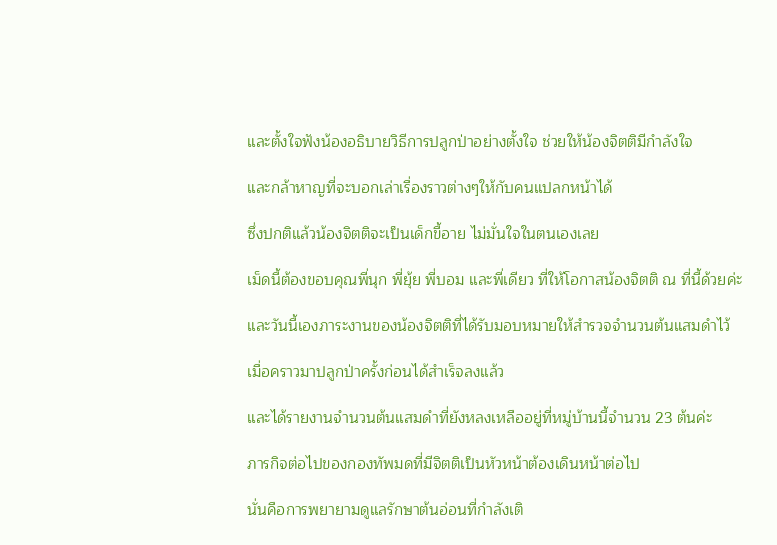และตั้งใจฟังน้องอธิบายวิธีการปลูกป่าอย่างตั้งใจ ช่วยให้น้องจิตติมีกำลังใจ

และกล้าหาญที่จะบอกเล่าเรื่องราวต่างๆให้กับคนแปลกหน้าได้

ซึ่งปกติแล้วน้องจิตติจะเป็นเด็กขี้อาย ไม่มั่นใจในตนเองเลย

เม็ดนี้ต้องขอบคุณพี่นุก พี่ยุ้ย พี่บอม และพี่เดียว ที่ให้โอกาสน้องจิตติ ณ ที่นี้ด้วยค่ะ

และวันนี้เองภาระงานของน้องจิตติที่ได้รับมอบหมายให้สำรวจจำนวนต้นแสมดำไว้

เมื่อคราวมาปลูกป่าครั้งก่อนได้สำเร็จลงแล้ว

และได้รายงานจำนวนต้นแสมดำที่ยังหลงเหลืออยู่ที่หมู่บ้านนี้จำนวน 23 ต้นค่ะ

ภารกิจต่อไปของกองทัพมดที่มีจิตติเป็นหัวหน้าต้องเดินหน้าต่อไป

นั่นคือการพยายามดูแลรักษาต้นอ่อนที่กำลังเติ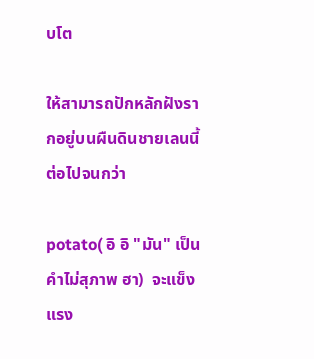บโต

ให้สามารถปักหลักฝังรากอยู่บนผืนดินชายเลนนี้ต่อไปจนกว่า

potato( อิ อิ "มัน" เป็นคำไม่สุภาพ ฮา)  จะแข็งแรง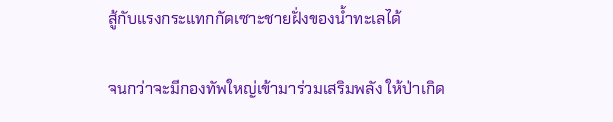สู้กับแรงกระแทกกัดเซาะชายฝั่งของน้ำทะเลได้

จนกว่าจะมีกองทัพใหญ่เข้ามาร่วมเสริมพลัง ให้ป่าเกิด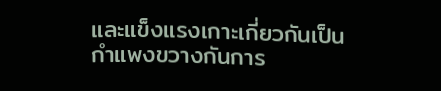และแข็งแรงเกาะเกี่ยวกันเป็นกำแพงขวางกันการ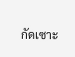กัดเซาะ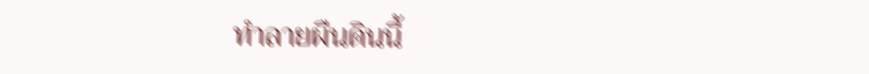ทำลายผืนดินนี้